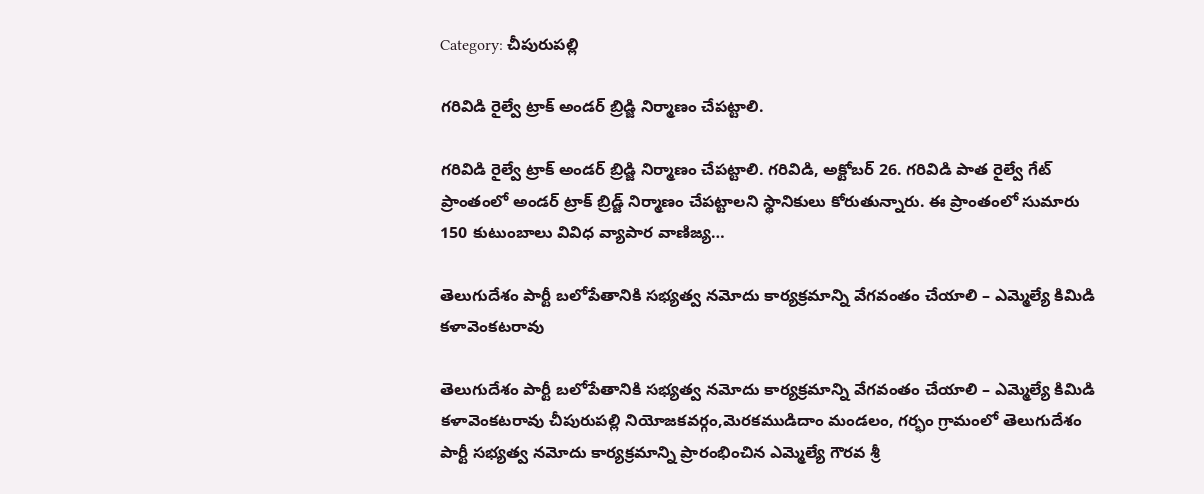Category: చీపురుపల్లి

గరివిడి రైల్వే ట్రాక్ అండర్ బ్రిడ్జి నిర్మాణం చేపట్టాలి.

గరివిడి రైల్వే ట్రాక్ అండర్ బ్రిడ్జి నిర్మాణం చేపట్టాలి. గరివిడి, అక్టోబర్ 26. గరివిడి పాత రైల్వే గేట్ ప్రాంతంలో అండర్ ట్రాక్ బ్రిడ్జ్ నిర్మాణం చేపట్టాలని స్థానికులు కోరుతున్నారు. ఈ ప్రాంతంలో సుమారు 150 కుటుంబాలు వివిధ వ్యాపార వాణిజ్య…

తెలుగుదేశం పార్టీ బలోపేతానికి సభ్యత్వ నమోదు కార్యక్రమాన్ని వేగవంతం చేయాలి – ఎమ్మెల్యే కిమిడి కళావెంకటరావు

తెలుగుదేశం పార్టీ బలోపేతానికి సభ్యత్వ నమోదు కార్యక్రమాన్ని వేగవంతం చేయాలి – ఎమ్మెల్యే కిమిడి కళావెంకటరావు చీపురుపల్లి నియోజకవర్గం,మెరకముడిదాం మండలం, గర్భం గ్రామంలో తెలుగుదేశం పార్టీ సభ్యత్వ నమోదు కార్యక్రమాన్ని ప్రారంభించిన ఎమ్మెల్యే గౌరవ శ్రీ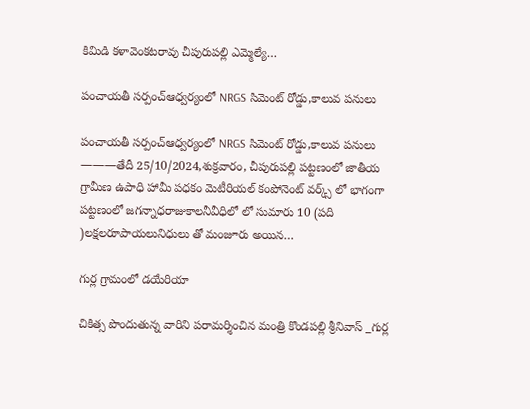కిమిడి కళావెంకటరావు చీపురుపల్లి ఎమ్మెల్యే…

పంచాయతీ సర్పంచ్ఆధ్వర్యంలో NRGS సిమెంట్ రోడ్డు,కాలువ పనులు

పంచాయతీ సర్పంచ్ఆధ్వర్యంలో NRGS సిమెంట్ రోడ్డు,కాలువ పనులు ———తేదీ 25/10/2024,శుక్రవారం, చీపురుపల్లి పట్టణంలో జాతీయ గ్రామీణ ఉపాధి హామీ పధకం మెటీరియల్ కంపోనెంట్ వర్క్స్ లో భాగంగా పట్టణంలో జగన్నాధరాజుకాలనీవీధిలో లో సుమారు 10 (పది )లక్షలరూపాయలునిధులు తో మంజూరు అయిన…

గుర్ల గ్రామంలో డయేరియా

చికిత్స పొందుతున్న వారిని పరామర్శించిన మంత్రి కొండపల్లి శ్రీనివాస్ _గుర్ల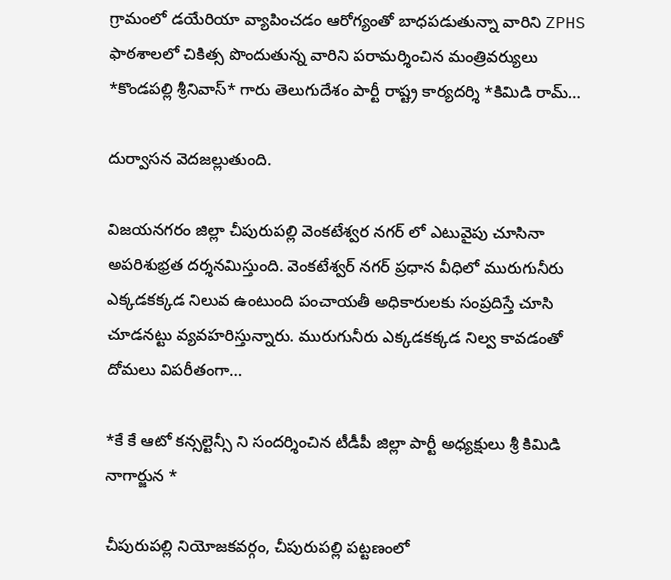గ్రామంలో డయేరియా వ్యాపించడం ఆరోగ్యంతో బాధపడుతున్నా వారిని ZPHS ఫాఠశాలలో చికిత్స పొందుతున్న వారిని పరామర్శించిన మంత్రివర్యులు *కొండపల్లి శ్రీనివాస్* గారు తెలుగుదేశం పార్టీ రాష్ట్ర కార్యదర్శి *కిమిడి రామ్…

దుర్వాసన వెదజల్లుతుంది.

విజయనగరం జిల్లా చీపురుపల్లి వెంకటేశ్వర నగర్ లో ఎటువైపు చూసినా అపరిశుభ్రత దర్శనమిస్తుంది. వెంకటేశ్వర్ నగర్ ప్రధాన వీధిలో మురుగునీరు ఎక్కడకక్కడ నిలువ ఉంటుంది పంచాయతీ అధికారులకు సంప్రదిస్తే చూసి చూడనట్టు వ్యవహరిస్తున్నారు. మురుగునీరు ఎక్కడకక్కడ నిల్వ కావడంతో దోమలు విపరీతంగా…

*కే కే ఆటో కన్సల్టెన్సీ ని సందర్శించిన టీడీపీ జిల్లా పార్టీ అధ్యక్షులు శ్రీ కిమిడి నాగార్జున *

చీపురుపల్లి నియోజకవర్గం, చీపురుపల్లి పట్టణంలో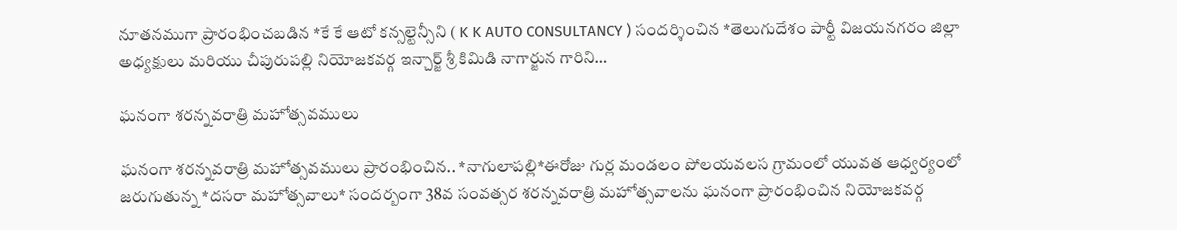నూతనముగా ప్రారంభించబడిన *కే కే ఆటో కన్సల్టెన్సీని ( K K AUTO CONSULTANCY ) సందర్శించిన *తెలుగుదేశం పార్టీ విజయనగరం జిల్లా అధ్యక్షులు మరియు చీపురుపల్లి నియోజకవర్గ ఇన్చార్జ్ శ్రీ కిమిడి నాగార్జున గారిని…

ఘనంగా శరన్నవరాత్రి మహోత్సవములు

ఘనంగా శరన్నవరాత్రి మహోత్సవములు ప్రారంభించిన.. *నాగులాపల్లి*ఈరోజు గుర్ల మండలం పోలయవలస గ్రామంలో యువత ఆధ్వర్యంలో జరుగుతున్న *దసరా మహోత్సవాలు* సందర్బంగా 38వ సంవత్సర శరన్నవరాత్రి మహోత్సవాలను ఘనంగా ప్రారంభించిన నియోజకవర్గ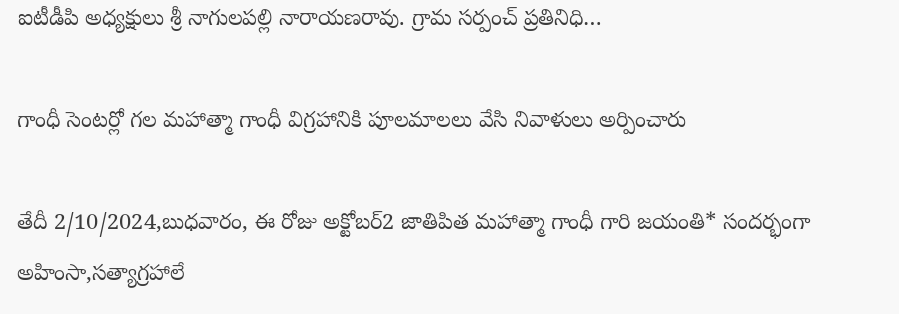ఐటీడీపి అధ్యక్షులు శ్రీ నాగులపల్లి నారాయణరావు. గ్రామ సర్పంచ్ ప్రతినిధి…

గాంధీ సెంటర్లో గల మహాత్మా గాంధీ విగ్రహానికి పూలమాలలు వేసి నివాళులు అర్పించారు

తేదీ 2/10/2024,బుధవారం, ఈ రోజు అక్టోబర్2 జాతిపిత మహాత్మా గాంధీ గారి జయంతి* సందర్భంగా అహింసా,సత్యాగ్రహాలే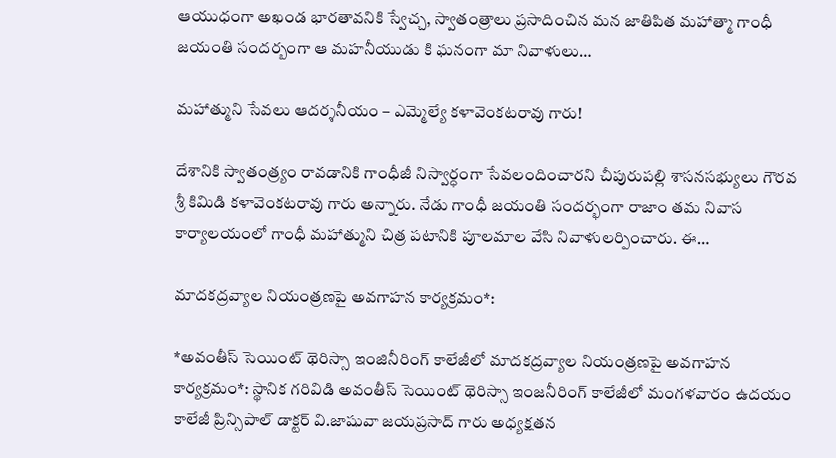ఆయుధంగా అఖండ భారతావనికి స్వేచ్చ, స్వాతంత్రాలు ప్రసాదించిన మన జాతిపిత మహాత్మా గాంధీ జయంతి సందర్బంగా ఆ మహనీయుడు కి ఘనంగా మా నివాళులు…

మహాత్ముని సేవలు ఆదర్శనీయం – ఎమ్మెల్యే కళావెంకటరావు గారు!

దేశానికి స్వాతంత్ర్యం రావడానికి గాంధీజీ నిస్వార్ధంగా సేవలందించారని చీపురుపల్లి శాసనసభ్యులు గౌరవ శ్రీ కిమిడి కళావెంకటరావు గారు అన్నారు. నేడు గాంధీ జయంతి సందర్భంగా రాజాం తమ నివాస కార్యాలయంలో గాంధీ మహాత్ముని చిత్ర పటానికి పూలమాల వేసి నివాళులర్పించారు. ఈ…

మాదకద్రవ్యాల నియంత్రణపై అవగాహన కార్యక్రమం*:

*అవంతీస్ సెయింట్ థెరిస్సా ఇంజినీరింగ్ కాలేజీలో మాదకద్రవ్యాల నియంత్రణపై అవగాహన కార్యక్రమం*: స్థానిక గరివిడి అవంతీస్ సెయింట్ థెరిస్సా ఇంజనీరింగ్ కాలేజీలో మంగళవారం ఉదయం కాలేజీ ప్రిన్సిపాల్ డాక్టర్ వి.జాషువా జయప్రసాద్ గారు అధ్యక్షతన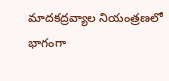మాదకద్రవ్యాల నియంత్రణలో భాగంగా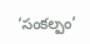‘సంకల్పం’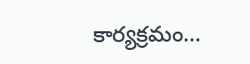కార్యక్రమం…